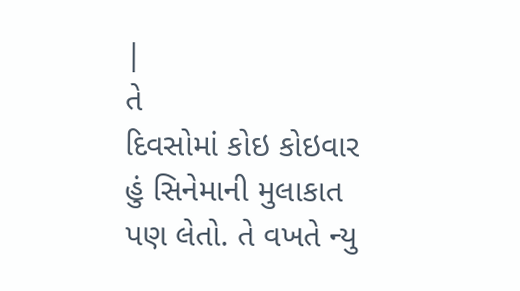|
તે
દિવસોમાં કોઇ કોઇવાર હું સિનેમાની મુલાકાત પણ લેતો. તે વખતે ન્યુ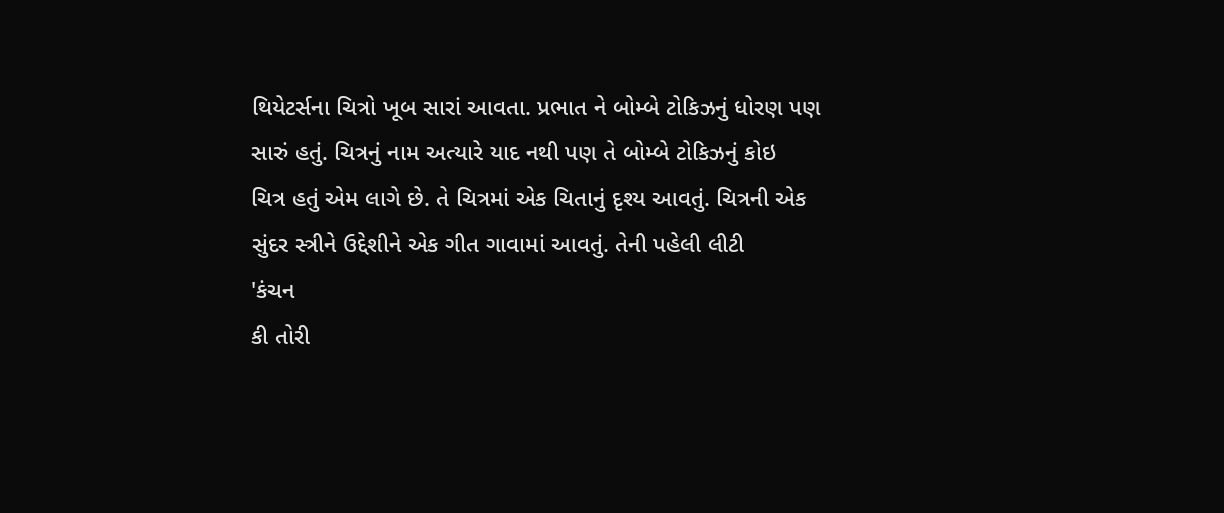થિયેટર્સના ચિત્રો ખૂબ સારાં આવતા. પ્રભાત ને બોમ્બે ટોકિઝનું ધોરણ પણ
સારું હતું. ચિત્રનું નામ અત્યારે યાદ નથી પણ તે બોમ્બે ટોકિઝનું કોઇ
ચિત્ર હતું એમ લાગે છે. તે ચિત્રમાં એક ચિતાનું દૃશ્ય આવતું. ચિત્રની એક
સુંદર સ્ત્રીને ઉદ્દેશીને એક ગીત ગાવામાં આવતું. તેની પહેલી લીટી
'કંચન
કી તોરી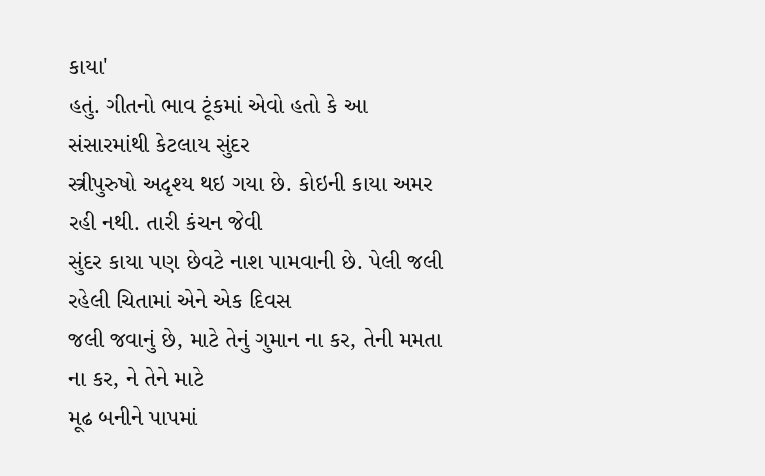કાયા'
હતું. ગીતનો ભાવ ટૂંકમાં એવો હતો કે આ સંસારમાંથી કેટલાય સુંદર
સ્ત્રીપુરુષો અદૃશ્ય થઇ ગયા છે. કોઇની કાયા અમર રહી નથી. તારી કંચન જેવી
સુંદર કાયા પણ છેવટે નાશ પામવાની છે. પેલી જલી રહેલી ચિતામાં એને એક દિવસ
જલી જવાનું છે, માટે તેનું ગુમાન ના કર, તેની મમતા ના કર, ને તેને માટે
મૂઢ બનીને પાપમાં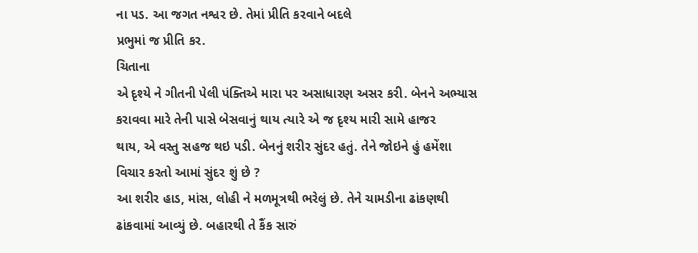ના પડ. આ જગત નશ્વર છે. તેમાં પ્રીતિ કરવાને બદલે
પ્રભુમાં જ પ્રીતિ કર.
ચિતાના
એ દૃશ્યે ને ગીતની પેલી પંક્તિએ મારા પર અસાધારણ અસર કરી. બેનને અભ્યાસ
કરાવવા મારે તેની પાસે બેસવાનું થાય ત્યારે એ જ દૃશ્ય મારી સામે હાજર
થાય, એ વસ્તુ સહજ થઇ પડી. બેનનું શરીર સુંદર હતું. તેને જોઇને હું હમેંશા
વિચાર કરતો આમાં સુંદર શું છે ?
આ શરીર હાડ, માંસ, લોહી ને મળમૂત્રથી ભરેલું છે. તેને ચામડીના ઢાંકણથી
ઢાંકવામાં આવ્યું છે. બહારથી તે કૈંક સારું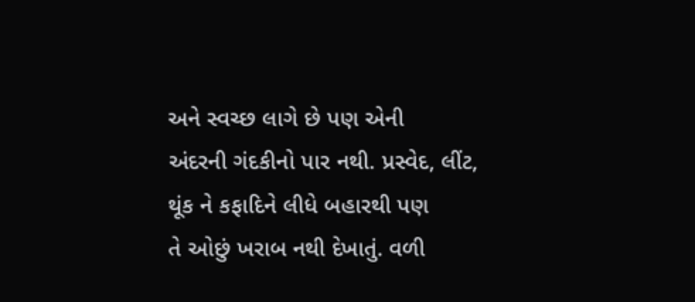અને સ્વચ્છ લાગે છે પણ એની
અંદરની ગંદકીનો પાર નથી. પ્રસ્વેદ, લીંટ, થૂંક ને કફાદિને લીધે બહારથી પણ
તે ઓછું ખરાબ નથી દેખાતું. વળી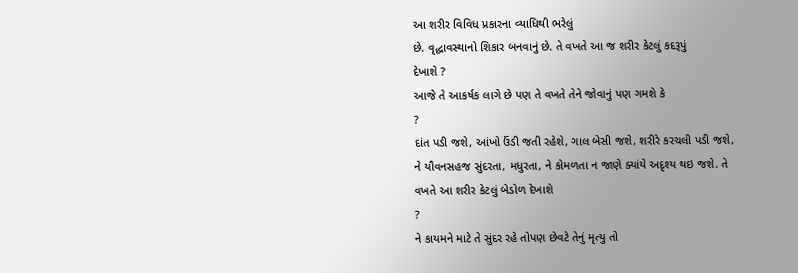આ શરીર વિવિધ પ્રકારના વ્યાધિથી ભરેલું
છે. વૃદ્ધાવસ્થાનો શિકાર બનવાનું છે. તે વખતે આ જ શરીર કેટલું કદરૂપું
દેખાશે ?
આજે તે આકર્ષક લાગે છે પણ તે વખતે તેને જોવાનું પણ ગમશે કે
?
દાંત પડી જશે, આંખો ઉંડી જતી રહેશે, ગાલ બેસી જશે, શરીરે કરચલી પડી જશે,
ને યૌવનસહજ સુંદરતા, મધુરતા, ને કોમળતા ન જાણે ક્યાંયે અદૃશ્ય થઇ જશે. તે
વખતે આ શરીર કેટલું બેડોળ દેખાશે
?
ને કાયમને માટે તે સુંદર રહે તોપણ છેવટે તેનું મૃત્યુ તો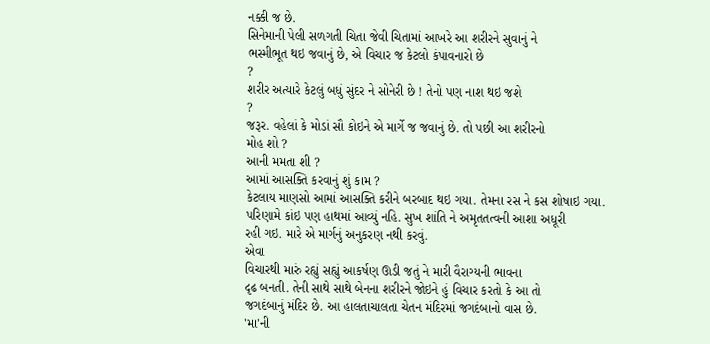નક્કી જ છે.
સિનેમાની પેલી સળગતી ચિતા જેવી ચિતામાં આખરે આ શરીરને સુવાનું ને
ભસ્મીભૂત થઇ જવાનું છે, એ વિચાર જ કેટલો કંપાવનારો છે
?
શરીર અત્યારે કેટલું બધું સુંદર ને સોનેરી છે ! તેનો પણ નાશ થઇ જશે
?
જરૂર. વહેલાં કે મોડાં સૌ કોઇને એ માર્ગે જ જવાનું છે. તો પછી આ શરીરનો
મોહ શો ?
આની મમતા શી ?
આમાં આસક્તિ કરવાનું શું કામ ?
કેટલાય માણસો આમાં આસક્તિ કરીને બરબાદ થઇ ગયા. તેમના રસ ને કસ શોષાઇ ગયા.
પરિણામે કાંઇ પણ હાથમાં આવ્યું નહિ. સુખ શાંતિ ને અમૃતતત્વની આશા અધૂરી
રહી ગઇ. મારે એ માર્ગનું અનુકરણ નથી કરવું.
એવા
વિચારથી મારું રહ્યું સહ્યું આકર્ષણ ઊડી જતું ને મારી વૈરાગ્યની ભાવના
દૃઢ બનતી. તેની સાથે સાથે બેનના શરીરને જોઇને હું વિચાર કરતો કે આ તો
જગદંબાનું મંદિર છે. આ હાલતાચાલતા ચેતન મંદિરમાં જગદંબાનો વાસ છે.
'મા'ની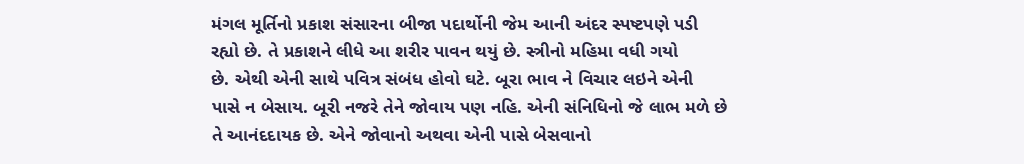મંગલ મૂર્તિનો પ્રકાશ સંસારના બીજા પદાર્થોની જેમ આની અંદર સ્પષ્ટપણે પડી
રહ્યો છે. તે પ્રકાશને લીધે આ શરીર પાવન થયું છે. સ્ત્રીનો મહિમા વધી ગયો
છે. એથી એની સાથે પવિત્ર સંબંધ હોવો ઘટે. બૂરા ભાવ ને વિચાર લઇને એની
પાસે ન બેસાય. બૂરી નજરે તેને જોવાય પણ નહિ. એની સંનિધિનો જે લાભ મળે છે
તે આનંદદાયક છે. એને જોવાનો અથવા એની પાસે બેસવાનો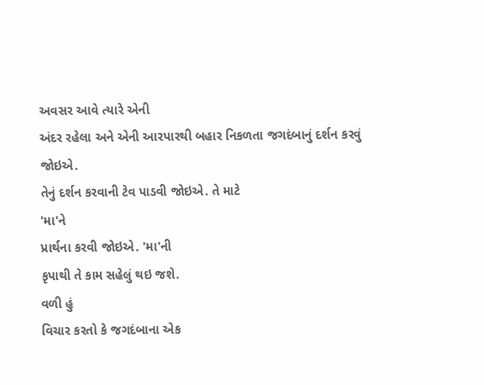અવસર આવે ત્યારે એની
અંદર રહેલા અને એની આરપારથી બહાર નિકળતા જગદંબાનું દર્શન કરવું જોઇએ.
તેનું દર્શન કરવાની ટેવ પાડવી જોઇએ. તે માટે
'મા'ને
પ્રાર્થના કરવી જોઇએ. 'મા'ની
કૃપાથી તે કામ સહેલું થઇ જશે.
વળી હું
વિચાર કરતો કે જગદંબાના એક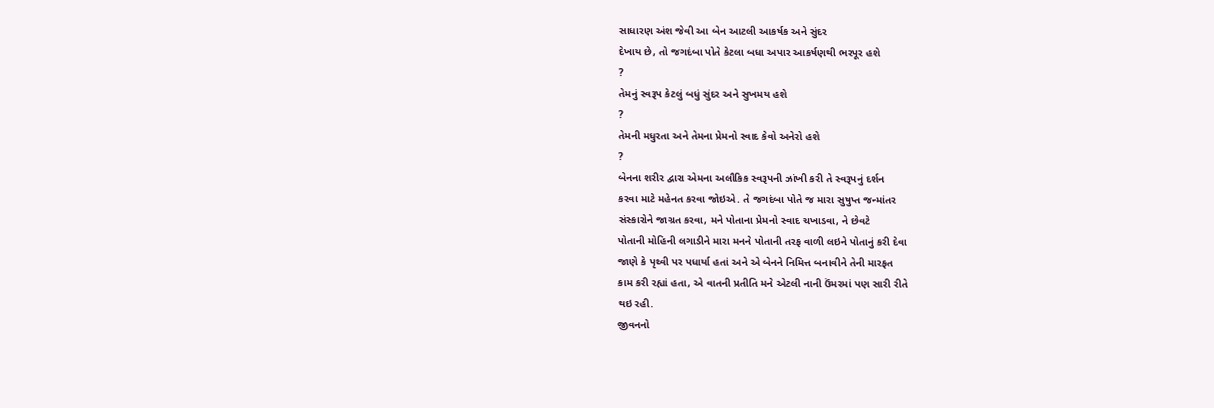સાધારણ અંશ જેવી આ બેન આટલી આકર્ષક અને સુંદર
દેખાય છે, તો જગદંબા પોતે કેટલા બધા અપાર આકર્ષણથી ભરપૂર હશે
?
તેમનું સ્વરૂપ કેટલું બધું સુંદર અને સુખમય હશે
?
તેમની મધુરતા અને તેમના પ્રેમનો સ્વાદ કેવો અનેરો હશે
?
બેનના શરીર દ્વારા એમના અલૌકિક સ્વરૂપની ઝાંખી કરી તે સ્વરૂપનું દર્શન
કરવા માટે મહેનત કરવા જોઇએ. તે જગદંબા પોતે જ મારા સુષુપ્ત જન્માંતર
સંસ્કારોને જાગ્રત કરવા, મને પોતાના પ્રેમનો સ્વાદ ચખાડવા, ને છેવટે
પોતાની મોહિની લગાડીને મારા મનને પોતાની તરફ વાળી લઇને પોતાનું કરી દેવા
જાણે કે પૃથ્વી પર પધાર્યા હતાં અને એ બેનને નિમિત્ત બનાવીને તેની મારફત
કામ કરી રહ્યાં હતા, એ વાતની પ્રતીતિ મને એટલી નાની ઉંમરમાં પણ સારી રીતે
થઇ રહી.
જીવનનો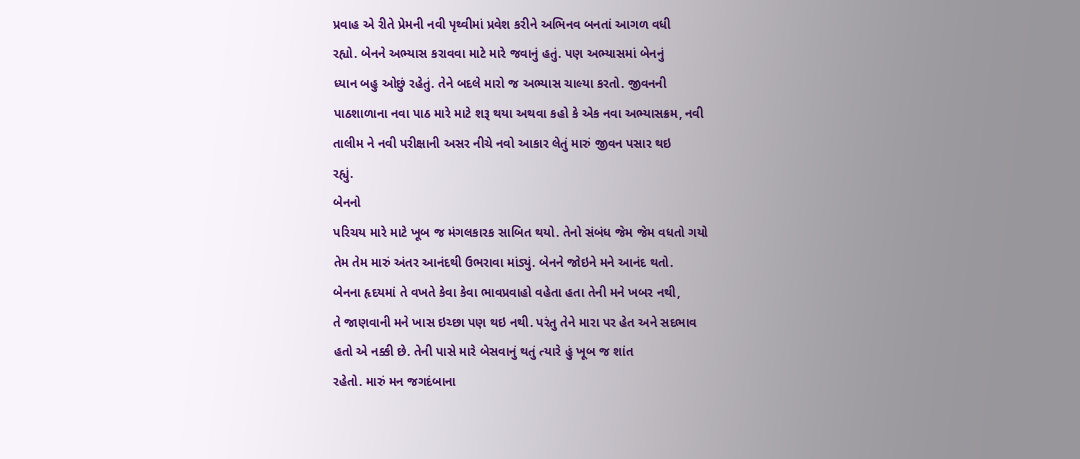પ્રવાહ એ રીતે પ્રેમની નવી પૃથ્વીમાં પ્રવેશ કરીને અભિનવ બનતાં આગળ વધી
રહ્યો. બેનને અભ્યાસ કરાવવા માટે મારે જવાનું હતું. પણ અભ્યાસમાં બેનનું
ધ્યાન બહુ ઓછું રહેતું. તેને બદલે મારો જ અભ્યાસ ચાલ્યા કરતો. જીવનની
પાઠશાળાના નવા પાઠ મારે માટે શરૂ થયા અથવા કહો કે એક નવા અભ્યાસક્રમ, નવી
તાલીમ ને નવી પરીક્ષાની અસર નીચે નવો આકાર લેતું મારું જીવન પસાર થઇ
રહ્યું.
બેનનો
પરિચય મારે માટે ખૂબ જ મંગલકારક સાબિત થયો. તેનો સંબંધ જેમ જેમ વધતો ગયો
તેમ તેમ મારું અંતર આનંદથી ઉભરાવા માંડ્યું. બેનને જોઇને મને આનંદ થતો.
બેનના હૃદયમાં તે વખતે કેવા કેવા ભાવપ્રવાહો વહેતા હતા તેની મને ખબર નથી,
તે જાણવાની મને ખાસ ઇચ્છા પણ થઇ નથી. પરંતુ તેને મારા પર હેત અને સદભાવ
હતો એ નક્કી છે. તેની પાસે મારે બેસવાનું થતું ત્યારે હું ખૂબ જ શાંત
રહેતો. મારું મન જગદંબાના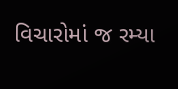વિચારોમાં જ રમ્યા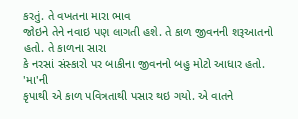કરતું. તે વખતના મારા ભાવ
જોઇને તેને નવાઇ પણ લાગતી હશે. તે કાળ જીવનની શરૂઆતનો હતો. તે કાળના સારા
કે નરસાં સંસ્કારો પર બાકીના જીવનનો બહુ મોટો આધાર હતો.
'મા'ની
કૃપાથી એ કાળ પવિત્રતાથી પસાર થઇ ગયો. એ વાતને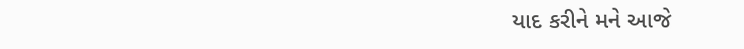યાદ કરીને મને આજે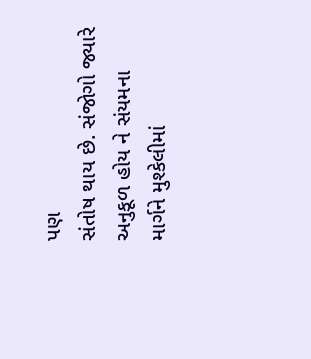પણ
સંતોષ થાય છે. સંજોગો જ્યારે અનુકૂળ હોય ને સંયમના માર્ગને મુશ્કેલીમાં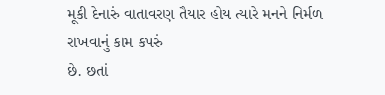મૂકી દેનારું વાતાવરણ તૈયાર હોય ત્યારે મનને નિર્મળ રાખવાનું કામ કપરું
છે. છતાં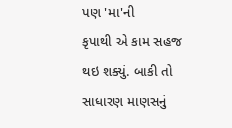પણ 'મા'ની
કૃપાથી એ કામ સહજ થઇ શક્યું. બાકી તો સાધારણ માણસનું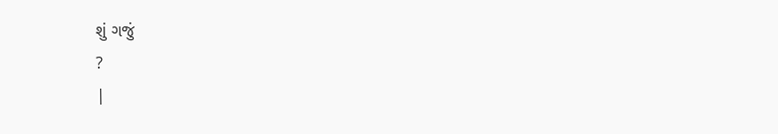શું ગજું
?
|